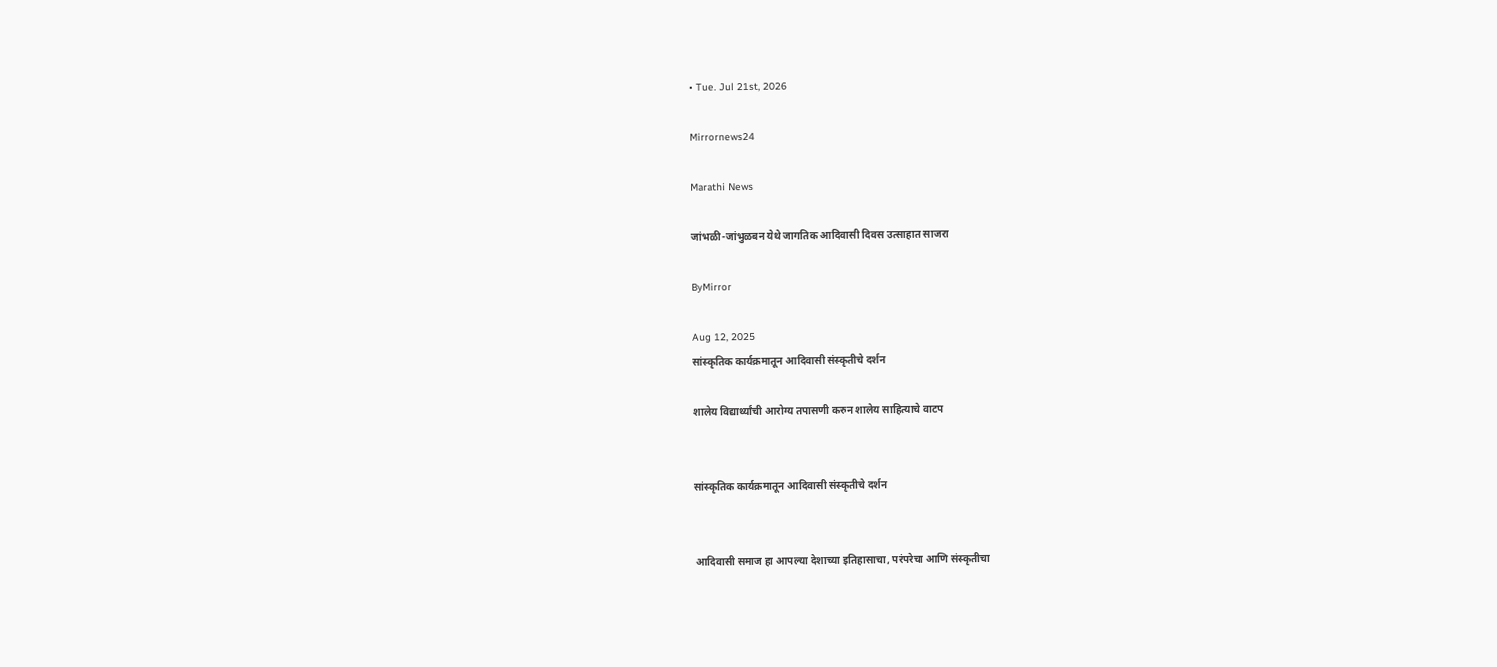• Tue. Jul 21st, 2026

Mirrornews24

Marathi News

जांभळी-जांभुळबन येथे जागतिक आदिवासी दिवस उत्साहात साजरा

ByMirror

Aug 12, 2025
सांस्कृतिक कार्यक्रमातून आदिवासी संस्कृतीचे दर्शन

शालेय विद्यार्थ्यांची आरोग्य तपासणी करुन शालेय साहित्याचे वाटप


सांस्कृतिक कार्यक्रमातून आदिवासी संस्कृतीचे दर्शन


आदिवासी समाज हा आपल्या देशाच्या इतिहासाचा, परंपरेचा आणि संस्कृतीचा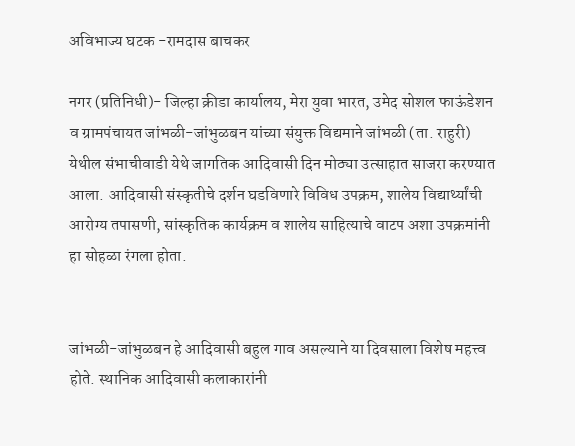अविभाज्य घटक -रामदास बाचकर

नगर (प्रतिनिधी)- जिल्हा क्रीडा कार्यालय, मेरा युवा भारत, उमेद सोशल फाऊंडेशन व ग्रामपंचायत जांभळी-जांभुळबन यांच्या संयुक्त विद्यमाने जांभळी (ता. राहुरी) येथील संभाचीवाडी येथे जागतिक आदिवासी दिन मोठ्या उत्साहात साजरा करण्यात आला. आदिवासी संस्कृतीचे दर्शन घडविणारे विविध उपक्रम, शालेय विद्यार्थ्यांची आरोग्य तपासणी, सांस्कृतिक कार्यक्रम व शालेय साहित्याचे वाटप अशा उपक्रमांनी हा सोहळा रंगला होता.


जांभळी-जांभुळबन हे आदिवासी बहुल गाव असल्याने या दिवसाला विशेष महत्त्व होते. स्थानिक आदिवासी कलाकारांनी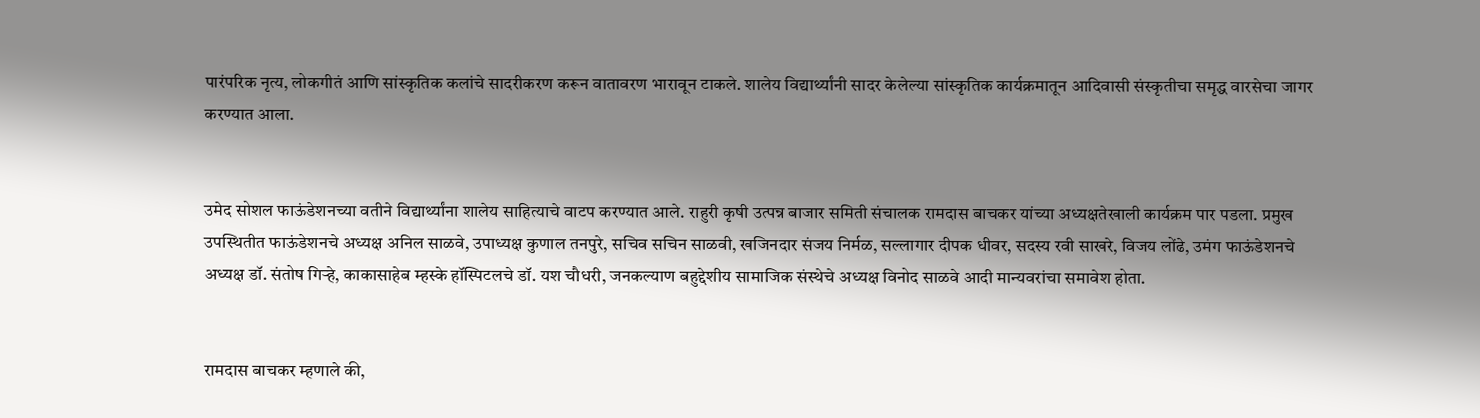पारंपरिक नृत्य, लोकगीतं आणि सांस्कृतिक कलांचे सादरीकरण करून वातावरण भारावून टाकले. शालेय विद्यार्थ्यांनी सादर केलेल्या सांस्कृतिक कार्यक्रमातून आदिवासी संस्कृतीचा समृद्ध वारसेचा जागर करण्यात आला.


उमेद सोशल फाऊंडेशनच्या वतीने विद्यार्थ्यांना शालेय साहित्याचे वाटप करण्यात आले. राहुरी कृषी उत्पन्न बाजार समिती संचालक रामदास बाचकर यांच्या अध्यक्षतेखाली कार्यक्रम पार पडला. प्रमुख उपस्थितीत फाऊंडेशनचे अध्यक्ष अनिल साळवे, उपाध्यक्ष कुणाल तनपुरे, सचिव सचिन साळवी, खजिनदार संजय निर्मळ, सल्लागार दीपक धीवर, सदस्य रवी साखरे, विजय लोंढे, उमंग फाऊंडेशनचे अध्यक्ष डॉ. संतोष गिऱ्हे, काकासाहेब म्हस्के हॉस्पिटलचे डॉ. यश चौधरी, जनकल्याण बहुद्देशीय सामाजिक संस्थेचे अध्यक्ष विनोद साळवे आदी मान्यवरांचा समावेश होता.


रामदास बाचकर म्हणाले की,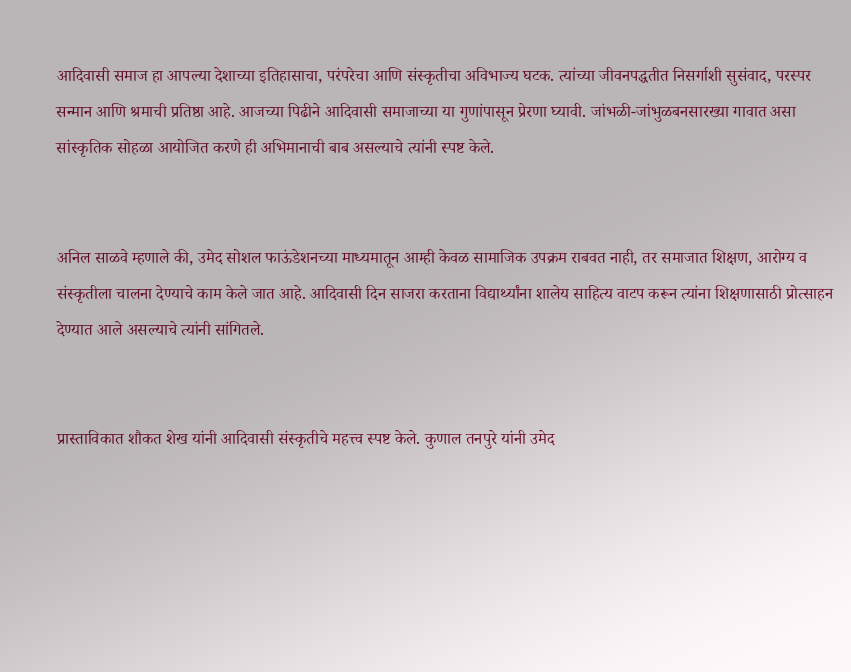आदिवासी समाज हा आपल्या देशाच्या इतिहासाचा, परंपरेचा आणि संस्कृतीचा अविभाज्य घटक. त्यांच्या जीवनपद्धतीत निसर्गाशी सुसंवाद, परस्पर सन्मान आणि श्रमाची प्रतिष्ठा आहे. आजच्या पिढीने आदिवासी समाजाच्या या गुणांपासून प्रेरणा घ्यावी. जांभळी-जांभुळबनसारख्या गावात असा सांस्कृतिक सोहळा आयोजित करणे ही अभिमानाची बाब असल्याचे त्यांनी स्पष्ट केले.


अनिल साळवे म्हणाले की, उमेद सोशल फाऊंडेशनच्या माध्यमातून आम्ही केवळ सामाजिक उपक्रम राबवत नाही, तर समाजात शिक्षण, आरोग्य व संस्कृतीला चालना देण्याचे काम केले जात आहे. आदिवासी दिन साजरा करताना विद्यार्थ्यांना शालेय साहित्य वाटप करून त्यांना शिक्षणासाठी प्रोत्साहन देण्यात आले असल्याचे त्यांनी सांगितले.


प्रास्ताविकात शौकत शेख यांनी आदिवासी संस्कृतीचे महत्त्व स्पष्ट केले. कुणाल तनपुरे यांनी उमेद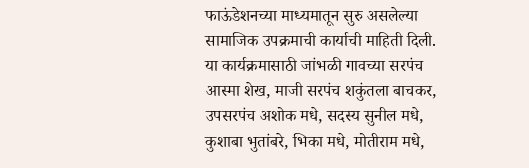फाऊंडेशनच्या माध्यमातून सुरु असलेल्या सामाजिक उपक्रमाची कार्याची माहिती दिली. या कार्यक्रमासाठी जांभळी गावच्या सरपंच आस्मा शेख, माजी सरपंच शकुंतला बाचकर, उपसरपंच अशोक मधे, सदस्य सुनील मधे, कुशाबा भुतांबरे, भिका मधे, मोतीराम मधे,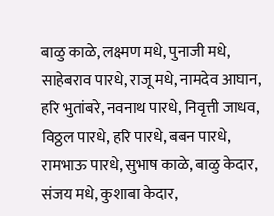बाळु काळे, लक्ष्मण मधे, पुनाजी मधे, साहेबराव पारधे, राजू मधे, नामदेव आघान, हरि भुतांबरे, नवनाथ पारधे, निवृत्ती जाधव, विठ्ठल पारधे, हरि पारधे, बबन पारधे, रामभाऊ पारधे, सुभाष काळे, बाळु केदार, संजय मधे, कुशाबा केदार,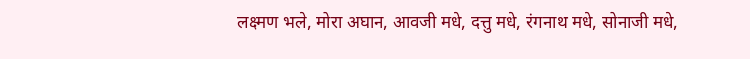लक्ष्मण भले, मोरा अघान, आवजी मधे, दत्तु मधे, रंगनाथ मधे, सोनाजी मधे,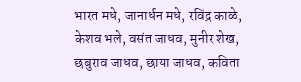भारत मधे, जानार्धन मधे, रविंद्र काळे, केशव भले, वसंत जाधव, मुनीर शेख, छबुराव जाधव, छाया जाधव, कविता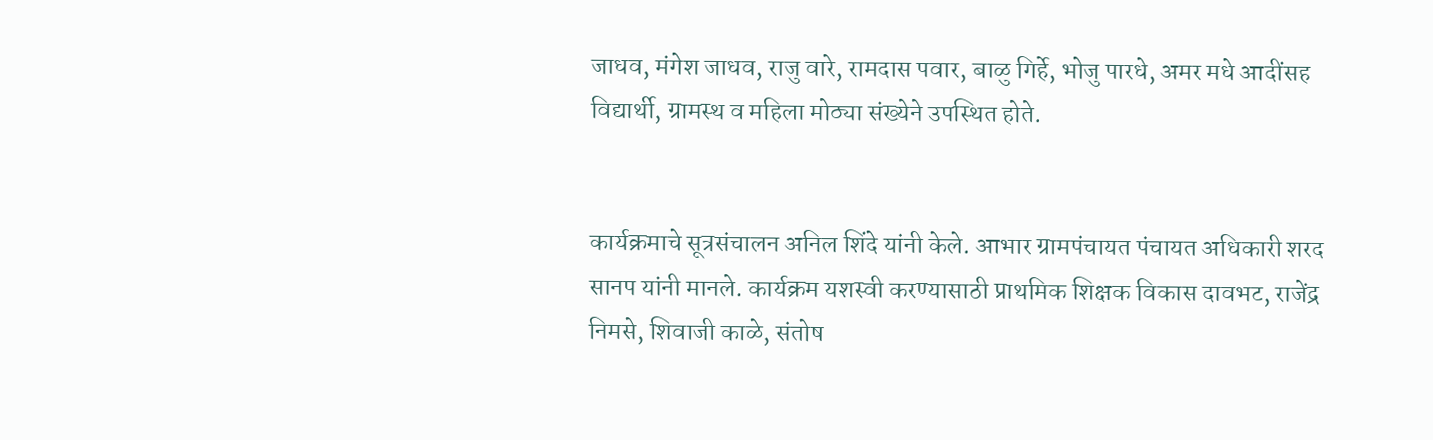जाधव, मंगेश जाधव, राजु वारे, रामदास पवार, बाळु गिर्हे, भोजु पारधे, अमर मधे आदींसह विद्यार्थी, ग्रामस्थ व महिला मोठ्या संख्येने उपस्थित होते.


कार्यक्रमाचे सूत्रसंचालन अनिल शिंदे यांनी केले. आभार ग्रामपंचायत पंचायत अधिकारी शरद सानप यांनी मानले. कार्यक्रम यशस्वी करण्यासाठी प्राथमिक शिक्षक विकास दावभट, राजेंद्र निमसे, शिवाजी काळे, संतोष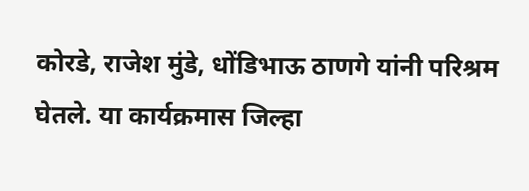कोरडे, राजेश मुंडे, धोंडिभाऊ ठाणगे यांनी परिश्रम घेतले. या कार्यक्रमास जिल्हा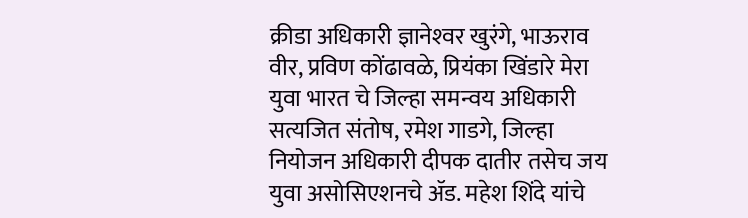क्रीडा अधिकारी ज्ञानेश्‍वर खुरंगे, भाऊराव वीर, प्रविण कोंढावळे, प्रियंका खिंडारे मेरा युवा भारत चे जिल्हा समन्वय अधिकारी सत्यजित संतोष, रमेश गाडगे, जिल्हा नियोजन अधिकारी दीपक दातीर तसेच जय युवा असोसिएशनचे ॲड. महेश शिंदे यांचे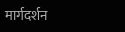मार्गदर्शन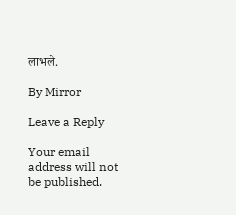लाभले.

By Mirror

Leave a Reply

Your email address will not be published.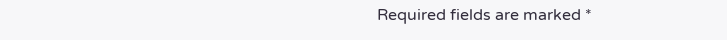Required fields are marked *